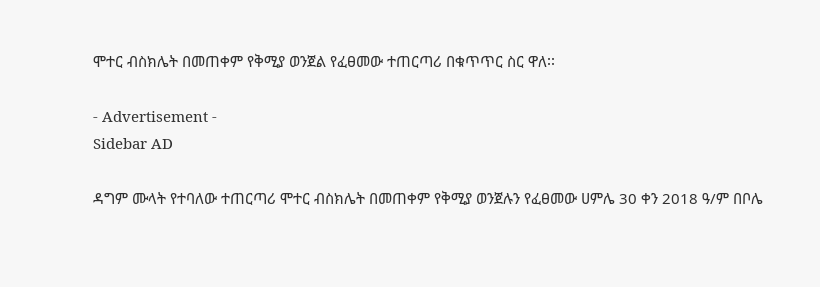ሞተር ብስክሌት በመጠቀም የቅሚያ ወንጀል የፈፀመው ተጠርጣሪ በቁጥጥር ስር ዋለ፡፡

- Advertisement -
Sidebar AD

ዳግም ሙላት የተባለው ተጠርጣሪ ሞተር ብስክሌት በመጠቀም የቅሚያ ወንጀሉን የፈፀመው ሀምሌ 30 ቀን 2018 ዓ/ም በቦሌ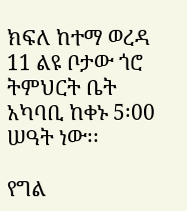ክፍለ ከተማ ወረዳ 11 ልዩ ቦታው ጎሮ ትምህርት ቤት አካባቢ ከቀኑ 5፡00 ሠዓት ነው፡፡

የግል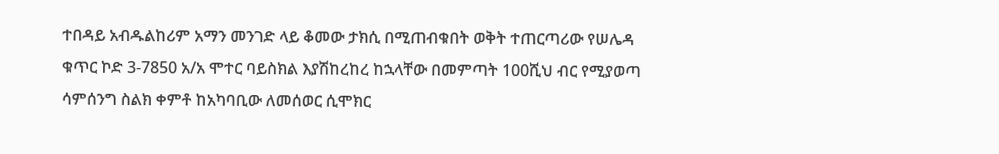ተበዳይ አብዱልከሪም አማን መንገድ ላይ ቆመው ታክሲ በሚጠብቁበት ወቅት ተጠርጣሪው የሠሌዳ ቁጥር ኮድ 3-7850 አ/አ ሞተር ባይስክል እያሽከረከረ ከኋላቸው በመምጣት 100ሺህ ብር የሚያወጣ ሳምሰንግ ስልክ ቀምቶ ከአካባቢው ለመሰወር ሲሞክር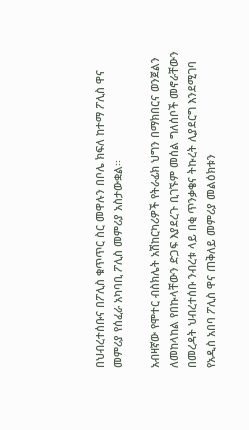በህብረተሰቡና በፖሊስ ቁጥጥር ስር መዋሉን በቦሌ ክፍለ ከተማ ፖሊስ ዋና መምሪያ የሰፈራ አካባቢ ፖሊስ መምሪያ አስታውቋል፡፡

አብዛኛው የሞተር ብስክሌት አሽከርካሪዎች የትራፊክ ህግን በማክበርና ወንጀልን ለመከላከል የበኩላቸውን ድጋፍ እያደረጉ ቢገኙም መሰል ግለሰቦች መኖራቸውን በመረዳት ህብረተሰቡ ንብረቱ ላይ በቂ ጥንቃቄና ትኩረት ሊያደርግ እንደሚገባ የአዲስ አበባ ፖሊስ ዋና ጠቅለይ መምሪያ መልዕክቱን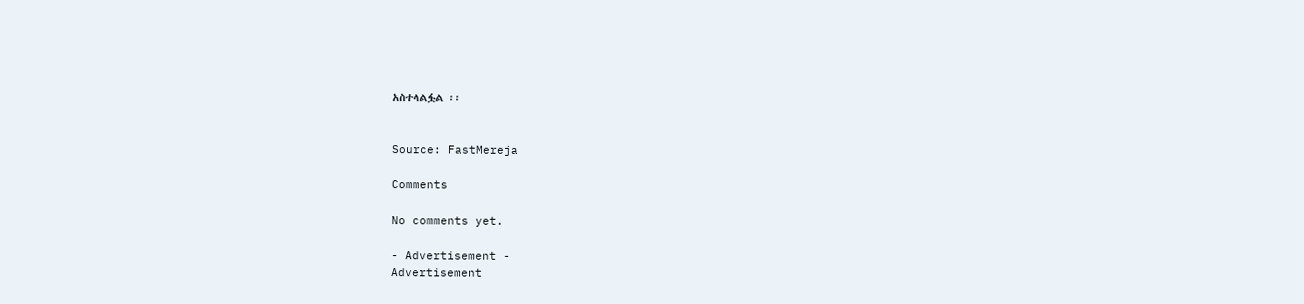አስተላልፏል ፡፡


Source: FastMereja

Comments

No comments yet.

- Advertisement -
Advertisement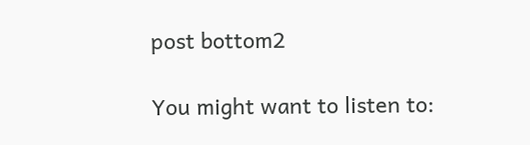post bottom2

You might want to listen to: